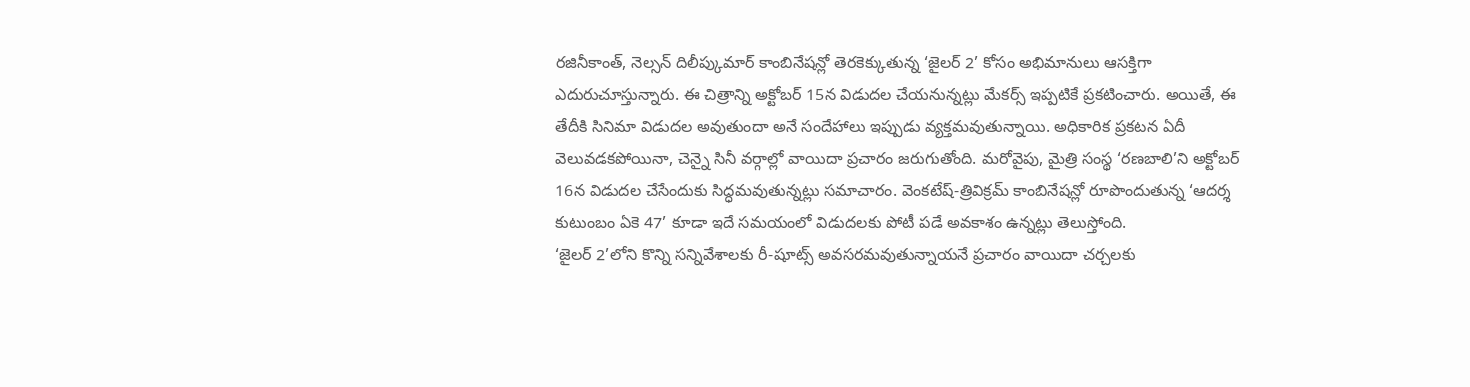రజినీకాంత్, నెల్సన్ దిలీప్కుమార్ కాంబినేషన్లో తెరకెక్కుతున్న ‘జైలర్ 2’ కోసం అభిమానులు ఆసక్తిగా ఎదురుచూస్తున్నారు. ఈ చిత్రాన్ని అక్టోబర్ 15న విడుదల చేయనున్నట్లు మేకర్స్ ఇప్పటికే ప్రకటించారు. అయితే, ఈ తేదీకి సినిమా విడుదల అవుతుందా అనే సందేహాలు ఇప్పుడు వ్యక్తమవుతున్నాయి. అధికారిక ప్రకటన ఏదీ వెలువడకపోయినా, చెన్నై సినీ వర్గాల్లో వాయిదా ప్రచారం జరుగుతోంది. మరోవైపు, మైత్రి సంస్థ ‘రణబాలి’ని అక్టోబర్ 16న విడుదల చేసేందుకు సిద్ధమవుతున్నట్లు సమాచారం. వెంకటేష్-త్రివిక్రమ్ కాంబినేషన్లో రూపొందుతున్న ‘ఆదర్శ కుటుంబం ఏకె 47’ కూడా ఇదే సమయంలో విడుదలకు పోటీ పడే అవకాశం ఉన్నట్లు తెలుస్తోంది.
‘జైలర్ 2’లోని కొన్ని సన్నివేశాలకు రీ-షూట్స్ అవసరమవుతున్నాయనే ప్రచారం వాయిదా చర్చలకు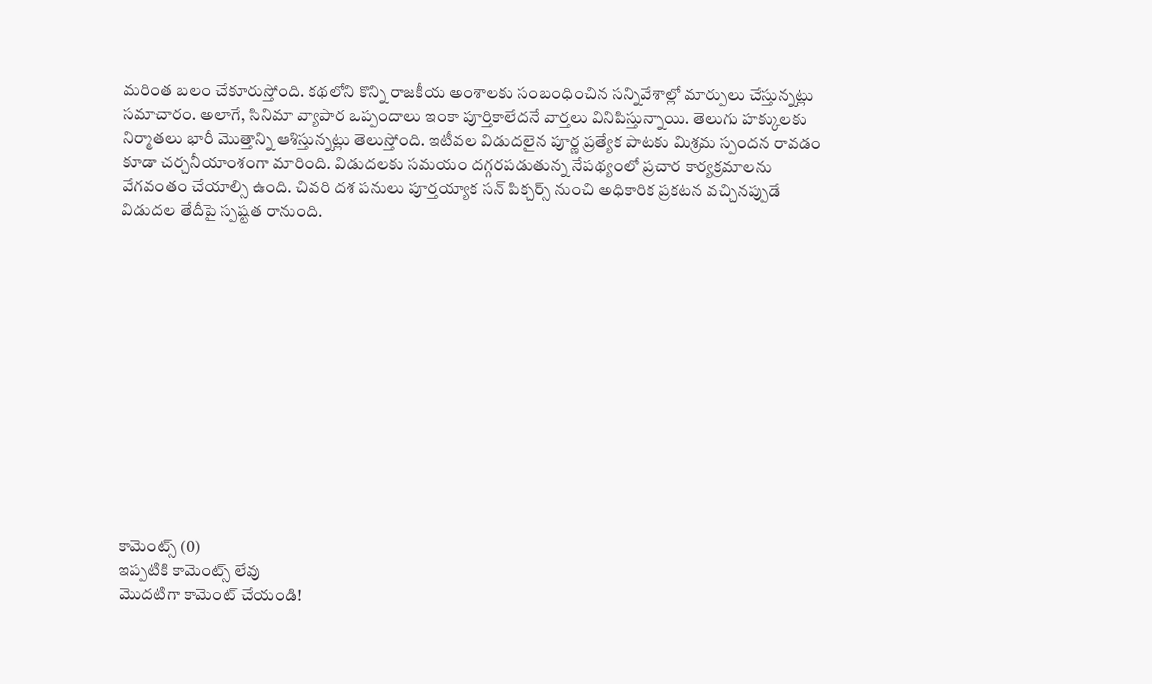మరింత బలం చేకూరుస్తోంది. కథలోని కొన్ని రాజకీయ అంశాలకు సంబంధించిన సన్నివేశాల్లో మార్పులు చేస్తున్నట్లు సమాచారం. అలాగే, సినిమా వ్యాపార ఒప్పందాలు ఇంకా పూర్తికాలేదనే వార్తలు వినిపిస్తున్నాయి. తెలుగు హక్కులకు నిర్మాతలు భారీ మొత్తాన్ని ఆశిస్తున్నట్లు తెలుస్తోంది. ఇటీవల విడుదలైన పూర్ణ ప్రత్యేక పాటకు మిశ్రమ స్పందన రావడం కూడా చర్చనీయాంశంగా మారింది. విడుదలకు సమయం దగ్గరపడుతున్న నేపథ్యంలో ప్రచార కార్యక్రమాలను వేగవంతం చేయాల్సి ఉంది. చివరి దశ పనులు పూర్తయ్యాక సన్ పిక్చర్స్ నుంచి అధికారిక ప్రకటన వచ్చినప్పుడే విడుదల తేదీపై స్పష్టత రానుంది.













కామెంట్స్ (0)
ఇప్పటికి కామెంట్స్ లేవు
మొదటిగా కామెంట్ చేయండి!